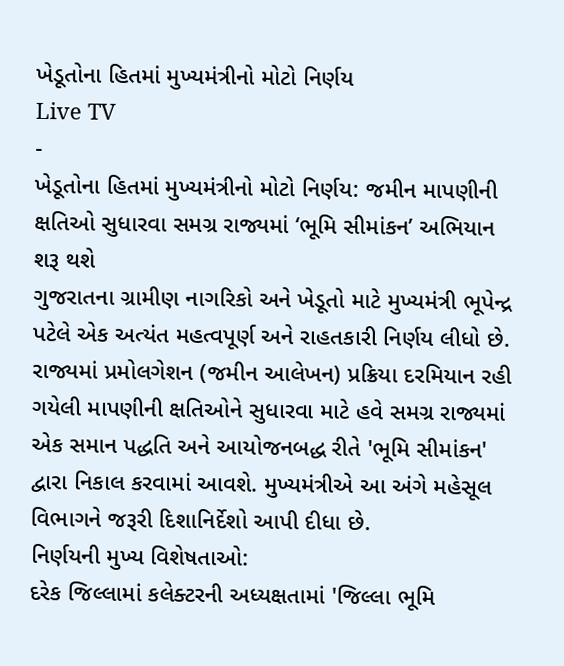ખેડૂતોના હિતમાં મુખ્યમંત્રીનો મોટો નિર્ણય
Live TV
-
ખેડૂતોના હિતમાં મુખ્યમંત્રીનો મોટો નિર્ણય: જમીન માપણીની ક્ષતિઓ સુધારવા સમગ્ર રાજ્યમાં ‘ભૂમિ સીમાંકન’ અભિયાન શરૂ થશે
ગુજરાતના ગ્રામીણ નાગરિકો અને ખેડૂતો માટે મુખ્યમંત્રી ભૂપેન્દ્ર પટેલે એક અત્યંત મહત્વપૂર્ણ અને રાહતકારી નિર્ણય લીધો છે. રાજ્યમાં પ્રમોલગેશન (જમીન આલેખન) પ્રક્રિયા દરમિયાન રહી ગયેલી માપણીની ક્ષતિઓને સુધારવા માટે હવે સમગ્ર રાજ્યમાં એક સમાન પદ્ધતિ અને આયોજનબદ્ધ રીતે 'ભૂમિ સીમાંકન' દ્વારા નિકાલ કરવામાં આવશે. મુખ્યમંત્રીએ આ અંગે મહેસૂલ વિભાગને જરૂરી દિશાનિર્દેશો આપી દીધા છે.
નિર્ણયની મુખ્ય વિશેષતાઓ:
દરેક જિલ્લામાં કલેક્ટરની અધ્યક્ષતામાં 'જિલ્લા ભૂમિ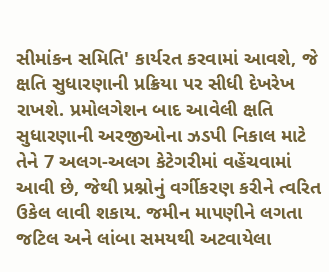સીમાંકન સમિતિ' કાર્યરત કરવામાં આવશે, જે ક્ષતિ સુધારણાની પ્રક્રિયા પર સીધી દેખરેખ રાખશે. પ્રમોલગેશન બાદ આવેલી ક્ષતિ સુધારણાની અરજીઓના ઝડપી નિકાલ માટે તેને 7 અલગ-અલગ કેટેગરીમાં વહેંચવામાં આવી છે, જેથી પ્રશ્નોનું વર્ગીકરણ કરીને ત્વરિત ઉકેલ લાવી શકાય. જમીન માપણીને લગતા જટિલ અને લાંબા સમયથી અટવાયેલા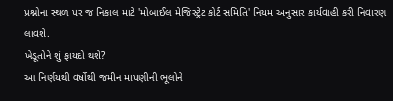પ્રશ્નોના સ્થળ પર જ નિકાલ માટે 'મોબાઈલ મેજિસ્ટ્રેટ કોર્ટ સમિતિ' નિયમ અનુસાર કાર્યવાહી કરી નિવારણ લાવશે.
ખેડૂતોને શું ફાયદો થશે?
આ નિર્ણયથી વર્ષોથી જમીન માપણીની ભૂલોને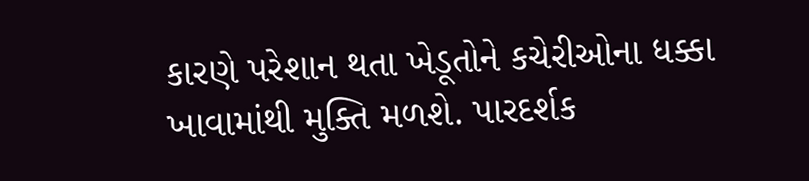કારણે પરેશાન થતા ખેડૂતોને કચેરીઓના ધક્કા ખાવામાંથી મુક્તિ મળશે. પારદર્શક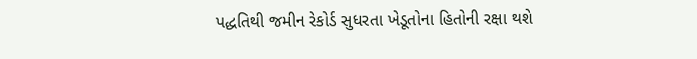પદ્ધતિથી જમીન રેકોર્ડ સુધરતા ખેડૂતોના હિતોની રક્ષા થશે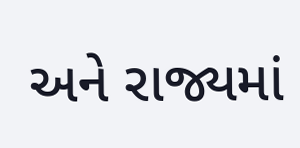અને રાજ્યમાં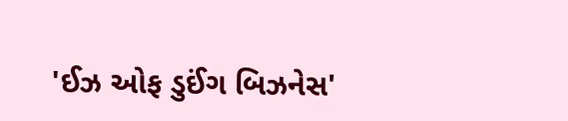'ઈઝ ઓફ ડુઈંગ બિઝનેસ'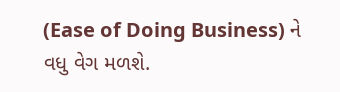(Ease of Doing Business) ને વધુ વેગ મળશે.